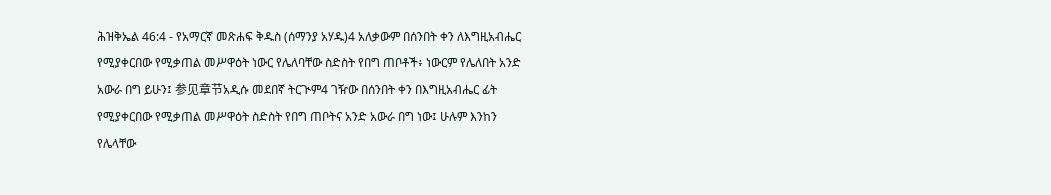ሕዝቅኤል 46:4 - የአማርኛ መጽሐፍ ቅዱስ (ሰማንያ አሃዱ)4 አለቃውም በሰንበት ቀን ለእግዚአብሔር የሚያቀርበው የሚቃጠል መሥዋዕት ነውር የሌለባቸው ስድስት የበግ ጠቦቶች፥ ነውርም የሌለበት አንድ አውራ በግ ይሁን፤ 参见章节አዲሱ መደበኛ ትርጒም4 ገዥው በሰንበት ቀን በእግዚአብሔር ፊት የሚያቀርበው የሚቃጠል መሥዋዕት ስድስት የበግ ጠቦትና አንድ አውራ በግ ነው፤ ሁሉም እንከን የሌላቸው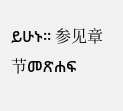ይሁኑ። 参见章节መጽሐፍ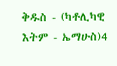ቅዱስ - (ካቶሊካዊ እትም - ኤማሁስ)4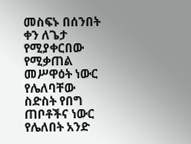መስፍኑ በሰንበት ቀን ለጌታ የሚያቀርበው የሚቃጠል መሥዋዕት ነውር የሌለባቸው ስድስት የበግ ጠቦቶችና ነውር የሌለበት አንድ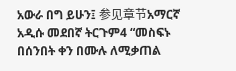አውራ በግ ይሁን፤ 参见章节አማርኛ አዲሱ መደበኛ ትርጉም4 “መስፍኑ በሰንበት ቀን በሙሉ ለሚቃጠል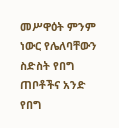መሥዋዕት ምንም ነውር የሌለባቸውን ስድስት የበግ ጠቦቶችና አንድ የበግ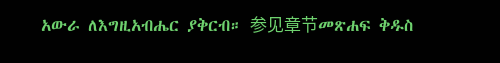አውራ ለእግዚአብሔር ያቅርብ። 参见章节መጽሐፍ ቅዱስ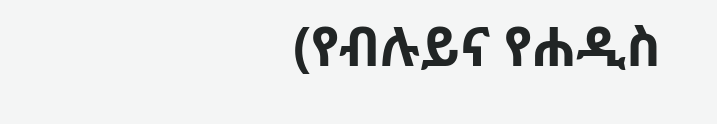(የብሉይና የሐዲስ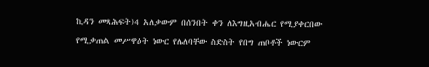ኪዳን መጻሕፍት)4 አለቃውም በሰንበት ቀን ለእግዚአብሔር የሚያቀርበው የሚቃጠል መሥዋዕት ነውር የሌለባቸው ስድስት የበግ ጠቦቶች ነውርም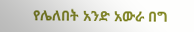የሌለበት አንድ አውራ በግ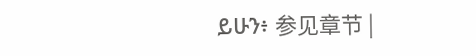ይሁን፥ 参见章节 |